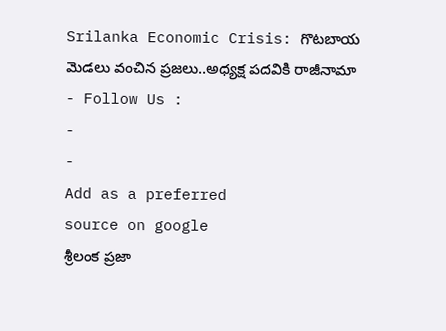Srilanka Economic Crisis: గొటబాయ మెడలు వంచిన ప్రజలు..అధ్యక్ష పదవికి రాజీనామా
- Follow Us :
-
-
Add as a preferred
source on google
శ్రీలంక ప్రజా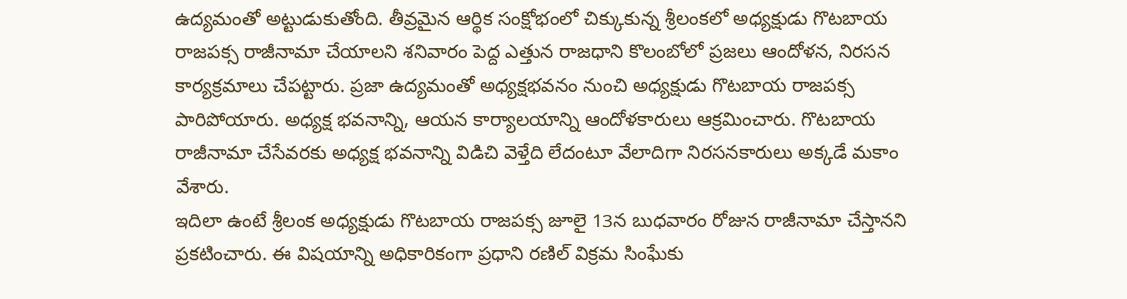ఉద్యమంతో అట్టుడుకుతోంది. తీవ్రమైన ఆర్థిక సంక్షోభంలో చిక్కుకున్న శ్రీలంకలో అధ్యక్షుడు గొటబాయ రాజపక్స రాజీనామా చేయాలని శనివారం పెద్ద ఎత్తున రాజధాని కొలంబోలో ప్రజలు ఆందోళన, నిరసన కార్యక్రమాలు చేపట్టారు. ప్రజా ఉద్యమంతో అధ్యక్షభవనం నుంచి అధ్యక్షుడు గొటబాయ రాజపక్స పారిపోయారు. అధ్యక్ష భవనాన్ని, ఆయన కార్యాలయాన్ని ఆందోళకారులు ఆక్రమించారు. గొటబాయ రాజీనామా చేసేవరకు అధ్యక్ష భవనాన్ని విడిచి వెళ్తేది లేదంటూ వేలాదిగా నిరసనకారులు అక్కడే మకాం వేశారు.
ఇదిలా ఉంటే శ్రీలంక అధ్యక్షుడు గొటబాయ రాజపక్స జూలై 13న బుధవారం రోజున రాజీనామా చేస్తానని ప్రకటించారు. ఈ విషయాన్ని అధికారికంగా ప్రధాని రణిల్ విక్రమ సింఘేకు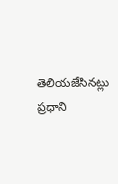తెలియజేసినట్లు ప్రధాని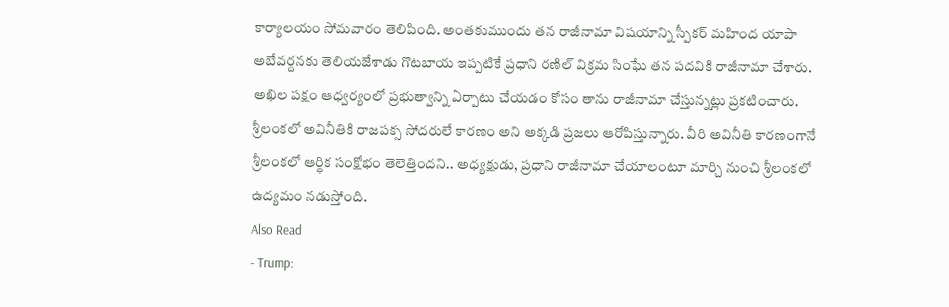కార్యాలయం సోమవారం తెలిపింది. అంతకుముందు తన రాజీనామా విషయాన్ని స్పీకర్ మహింద యాపా అబేవర్దనకు తెలియజేశాడు గొటబాయ ఇప్పటికే ప్రధాని రణిల్ విక్రమ సింఘే తన పదవికి రాజీనామా చేశారు. అఖిల పక్షం ఆధ్వర్యంలో ప్రభుత్వాన్ని ఏర్పాటు చేయడం కోసం తాను రాజీనామా చేస్తున్నట్లు ప్రకటించారు. శ్రీలంకలో అవినీతికి రాజపక్స సోదరులే కారణం అని అక్కడి ప్రజలు ఆరోపిస్తున్నారు. వీరి అవినీతి కారణంగానే శ్రీలంకలో ఆర్థిక సంక్షోభం తెలెత్తిందని.. అధ్యక్షుడు, ప్రధాని రాజీనామా చేయాలంటూ మార్చి నుంచి శ్రీలంకలో ఉద్యమం నడుస్తోంది.
Also Read
- Trump: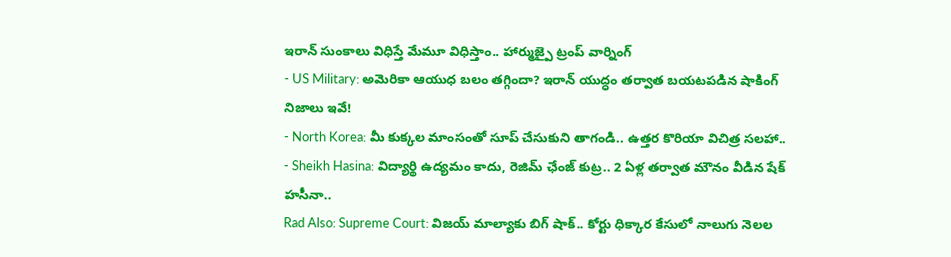ఇరాన్ సుంకాలు విధిస్తే మేమూ విధిస్తాం.. హార్ముజ్పై ట్రంప్ వార్నింగ్
- US Military: అమెరికా ఆయుధ బలం తగ్గిందా? ఇరాన్ యుద్ధం తర్వాత బయటపడిన షాకింగ్ నిజాలు ఇవే!
- North Korea: మీ కుక్కల మాంసంతో సూప్ చేసుకుని తాగండి.. ఉత్తర కొరియా విచిత్ర సలహా..
- Sheikh Hasina: విద్యార్థి ఉద్యమం కాదు, రెజిమ్ ఛేంజ్ కుట్ర.. 2 ఏళ్ల తర్వాత మౌనం వీడిన షేక్ హసీనా..
Rad Also: Supreme Court: విజయ్ మాల్యాకు బిగ్ షాక్.. కోర్టు ధిక్కార కేసులో నాలుగు నెలల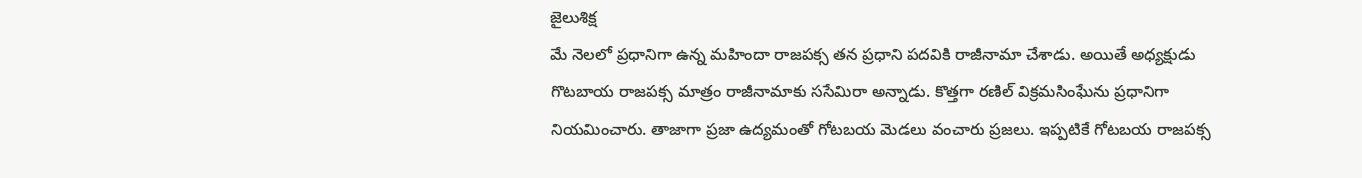జైలుశిక్ష
మే నెలలో ప్రధానిగా ఉన్న మహిందా రాజపక్స తన ప్రధాని పదవికి రాజీనామా చేశాడు. అయితే అధ్యక్షుడు గొటబాయ రాజపక్స మాత్రం రాజీనామాకు ససేమిరా అన్నాడు. కొత్తగా రణిల్ విక్రమసింఘేను ప్రధానిగా నియమించారు. తాజాగా ప్రజా ఉద్యమంతో గోటబయ మెడలు వంచారు ప్రజలు. ఇప్పటికే గోటబయ రాజపక్స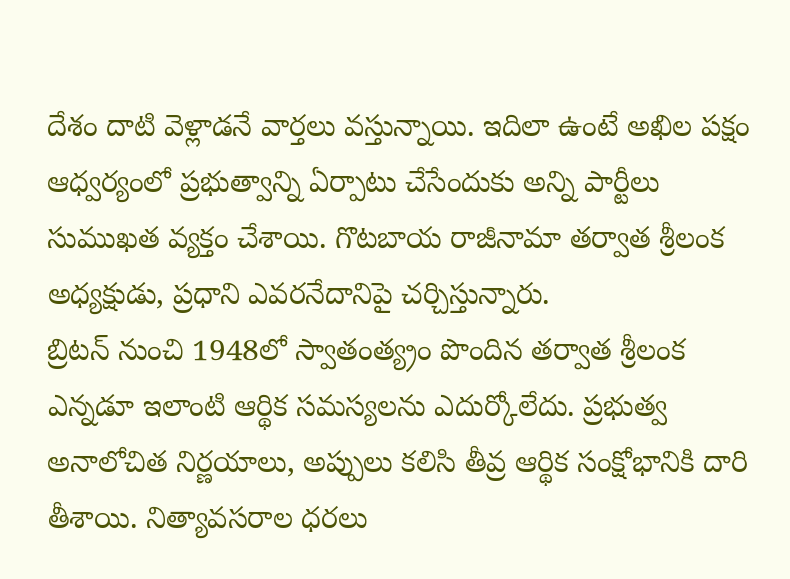దేశం దాటి వెళ్లాడనే వార్తలు వస్తున్నాయి. ఇదిలా ఉంటే అఖిల పక్షం ఆధ్వర్యంలో ప్రభుత్వాన్ని ఏర్పాటు చేసేందుకు అన్ని పార్టీలు సుముఖత వ్యక్తం చేశాయి. గొటబాయ రాజీనామా తర్వాత శ్రీలంక అధ్యక్షుడు, ప్రధాని ఎవరనేదానిపై చర్చిస్తున్నారు.
బ్రిటన్ నుంచి 1948లో స్వాతంత్య్రం పొందిన తర్వాత శ్రీలంక ఎన్నడూ ఇలాంటి ఆర్థిక సమస్యలను ఎదుర్కోలేదు. ప్రభుత్వ అనాలోచిత నిర్ణయాలు, అప్పులు కలిసి తీవ్ర ఆర్థిక సంక్షోభానికి దారి తీశాయి. నిత్యావసరాల ధరలు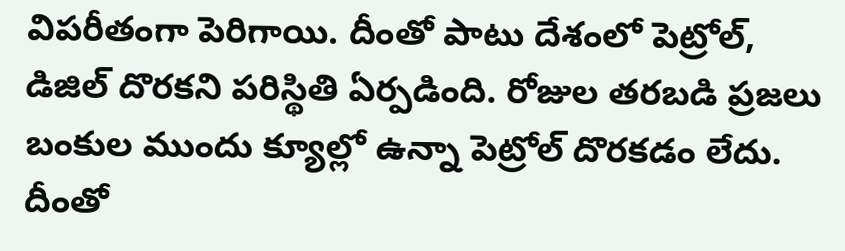విపరీతంగా పెరిగాయి. దీంతో పాటు దేశంలో పెట్రోల్, డిజిల్ దొరకని పరిస్థితి ఏర్పడింది. రోజుల తరబడి ప్రజలు బంకుల ముందు క్యూల్లో ఉన్నా పెట్రోల్ దొరకడం లేదు. దీంతో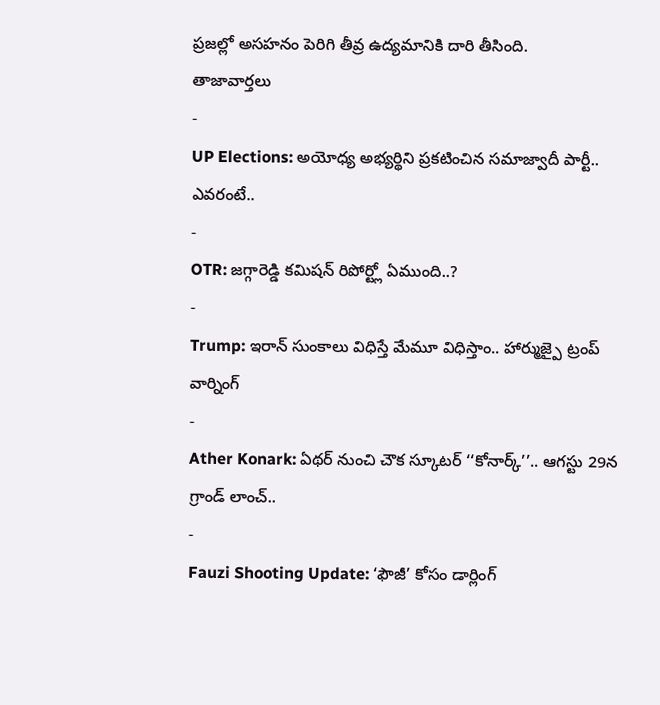ప్రజల్లో అసహనం పెరిగి తీవ్ర ఉద్యమానికి దారి తీసింది.
తాజావార్తలు
-
UP Elections: అయోధ్య అభ్యర్థిని ప్రకటించిన సమాజ్వాదీ పార్టీ.. ఎవరంటే..
-
OTR: జగ్గారెడ్డి కమిషన్ రిపోర్ట్లో ఏముంది..?
-
Trump: ఇరాన్ సుంకాలు విధిస్తే మేమూ విధిస్తాం.. హార్ముజ్పై ట్రంప్ వార్నింగ్
-
Ather Konark: ఏథర్ నుంచి చౌక స్కూటర్ ‘‘కోనార్క్’’.. ఆగస్టు 29న గ్రాండ్ లాంచ్..
-
Fauzi Shooting Update: ‘ఫౌజీ’ కోసం డార్లింగ్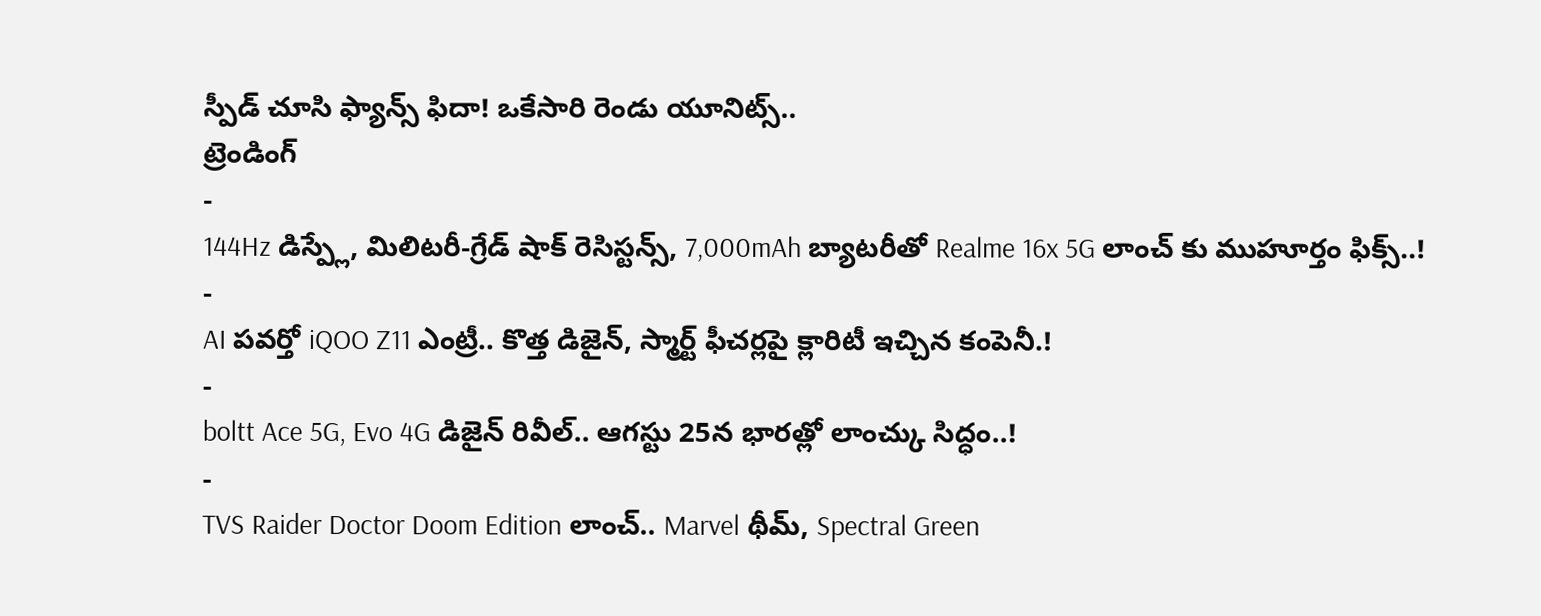స్పీడ్ చూసి ఫ్యాన్స్ ఫిదా! ఒకేసారి రెండు యూనిట్స్..
ట్రెండింగ్
-
144Hz డిస్ప్లే, మిలిటరీ-గ్రేడ్ షాక్ రెసిస్టన్స్, 7,000mAh బ్యాటరీతో Realme 16x 5G లాంచ్ కు ముహూర్తం ఫిక్స్..!
-
AI పవర్తో iQOO Z11 ఎంట్రీ.. కొత్త డిజైన్, స్మార్ట్ ఫీచర్లపై క్లారిటీ ఇచ్చిన కంపెనీ.!
-
boltt Ace 5G, Evo 4G డిజైన్ రివీల్.. ఆగస్టు 25న భారత్లో లాంచ్కు సిద్ధం..!
-
TVS Raider Doctor Doom Edition లాంచ్.. Marvel థీమ్, Spectral Green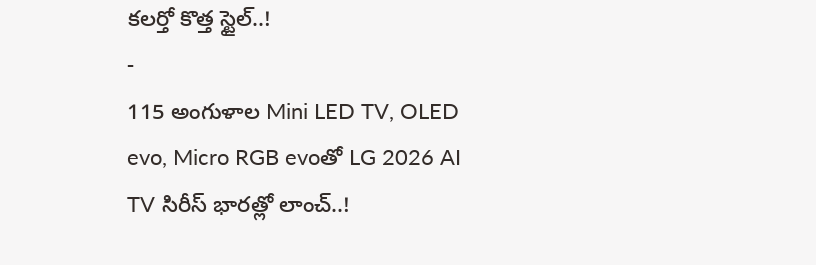కలర్తో కొత్త స్టైల్..!
-
115 అంగుళాల Mini LED TV, OLED evo, Micro RGB evoతో LG 2026 AI TV సిరీస్ భారత్లో లాంచ్..!